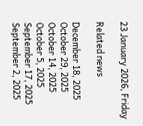23 January 2026, Friday

Related news

December 18, 2025
October 29, 2025
October 14, 2025
October 5, 2025
September 17, 2025
September 2, 2025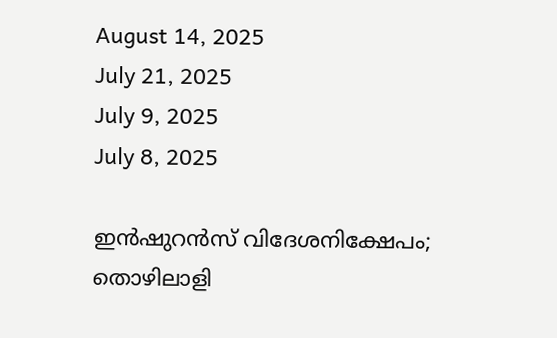August 14, 2025
July 21, 2025
July 9, 2025
July 8, 2025

ഇന്‍ഷുറന്‍സ് വിദേശനിക്ഷേപം; തൊഴിലാളി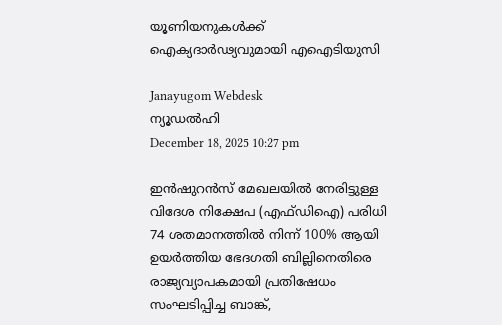യൂണിയനുകള്‍ക്ക് ഐക്യദാര്‍ഢ്യവുമായി എഐടിയുസി

Janayugom Webdesk
ന്യൂഡല്‍ഹി
December 18, 2025 10:27 pm

ഇന്‍ഷുറന്‍സ് മേഖലയില്‍ നേരിട്ടുള്ള വിദേശ നിക്ഷേപ (എഫ്ഡിഐ) പരിധി 74 ശതമാനത്തില്‍ നിന്ന് 100% ആയി ഉയര്‍ത്തിയ ഭേദഗതി ബില്ലിനെതിരെ രാജ്യവ്യാപകമായി പ്രതിഷേധം സംഘടിപ്പിച്ച ബാങ്ക്,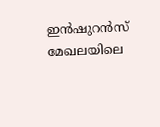ഇന്‍ഷുറന്‍സ് മേഖലയിലെ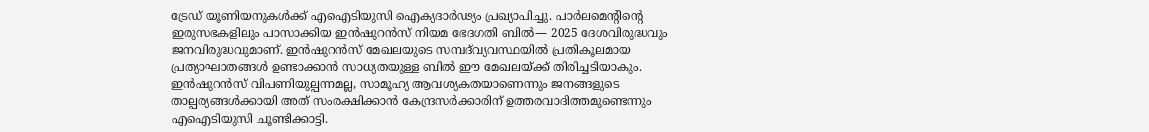ട്രേഡ് യൂണിയനുകള്‍ക്ക് എഐടിയുസി ഐക്യദാര്‍ഢ്യം പ്രഖ്യാപിച്ചു. പാര്‍ലമെന്റിന്റെ ഇരുസഭകളിലും പാസാക്കിയ ഇന്‍ഷുറന്‍സ് നിയമ ഭേദഗതി ബില്‍— 2025 ദേശവിരുദ്ധവും ജനവിരുദ്ധവുമാണ്. ഇന്‍ഷുറന്‍സ് മേഖലയുടെ സമ്പദ്‍വ്യവസ്ഥയില്‍ പ്രതികൂലമായ പ്രത്യാഘാതങ്ങള്‍ ഉണ്ടാക്കാന്‍ സാധ്യതയുള്ള ബില്‍ ഈ മേഖലയ്ക്ക് തിരിച്ചടിയാകും. ഇന്‍ഷുറന്‍സ് വിപണിയുല്പന്നമല്ല, സാമൂഹ്യ ആവശ്യകതയാണെന്നും ജനങ്ങളുടെ താല്പര്യങ്ങള്‍ക്കായി അത് സംരക്ഷിക്കാന്‍ കേന്ദ്രസര്‍ക്കാരിന് ഉത്തരവാദിത്തമുണ്ടെന്നും എഐടിയുസി ചൂണ്ടിക്കാട്ടി.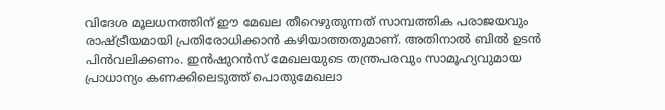വിദേശ മൂലധനത്തിന് ഈ മേഖല തീറെഴുതുന്നത് സാമ്പത്തിക പരാജയവും രാഷ്ട്രീയമായി പ്രതിരോധിക്കാന്‍ കഴിയാത്തതുമാണ്. അതിനാല്‍ ബില്‍ ഉടന്‍ പിന്‍വലിക്കണം. ഇന്‍ഷുറന്‍സ് മേഖലയുടെ തന്ത്രപരവും സാമൂഹ്യവുമായ പ്രാധാന്യം കണക്കിലെടുത്ത് പൊതുമേഖലാ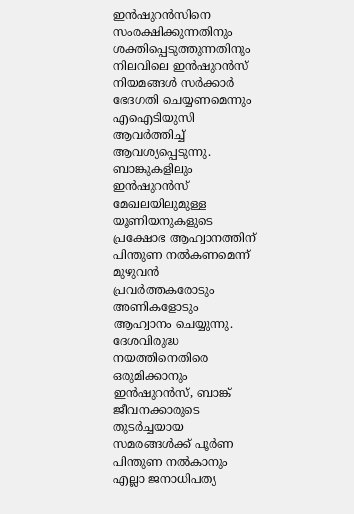ഇന്‍ഷുറന്‍സിനെ സംരക്ഷിക്കുന്നതിനും ശക്തിപ്പെടുത്തുന്നതിനും നിലവിലെ ഇന്‍ഷുറന്‍സ് നിയമങ്ങള്‍ സര്‍ക്കാര്‍ ഭേദഗതി ചെയ്യണമെന്നും എഐടിയുസി ആവര്‍ത്തിച്ച് ആവശ്യപ്പെടുന്നു. ബാങ്കുകളിലും ഇന്‍ഷുറന്‍സ് മേഖലയിലുമുള്ള യൂണിയനുകളുടെ പ്രക്ഷോഭ ആഹ്വാനത്തിന് പിന്തുണ നല്‍കണമെന്ന് മുഴുവന്‍ പ്രവര്‍ത്തകരോടും അണികളോടും ആഹ്വാനം ചെയ്യുന്നു. ദേശവിരുദ്ധ നയത്തിനെതിരെ ഒരുമിക്കാനും ഇന്‍ഷുറന്‍സ്, ബാങ്ക് ജീവനക്കാരുടെ തുടര്‍ച്ചയായ സമരങ്ങള്‍ക്ക് പൂര്‍ണ പിന്തുണ നല്‍കാനും എല്ലാ ജനാധിപത്യ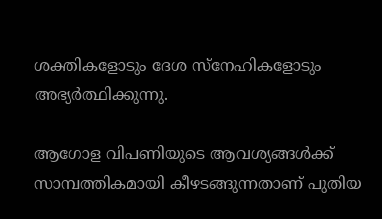ശക്തികളോടും ദേശ സ്നേഹികളോടും അഭ്യര്‍ത്ഥിക്കുന്നു.

ആഗോള വിപണിയുടെ ആവശ്യങ്ങള്‍ക്ക് സാമ്പത്തികമായി കീഴടങ്ങുന്നതാണ് പുതിയ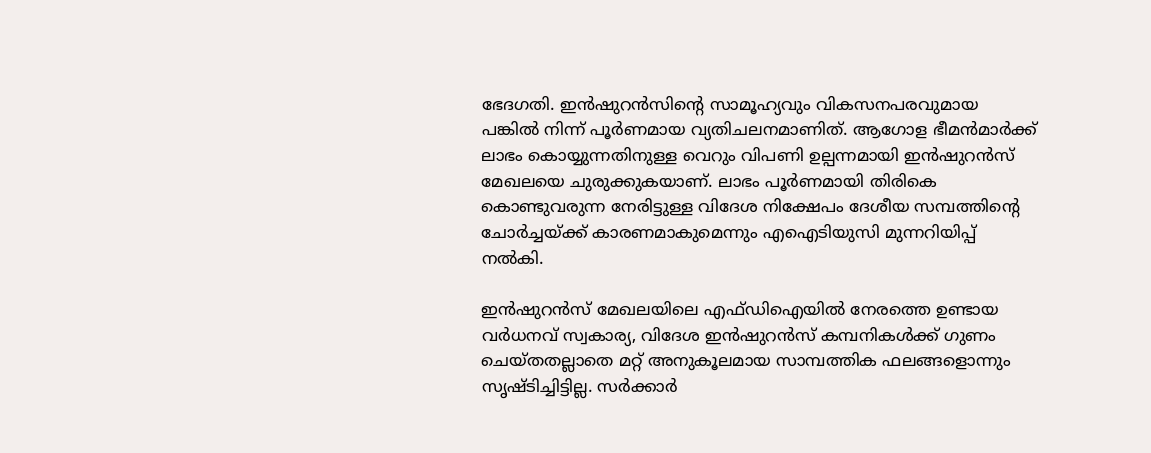ഭേദഗതി. ഇന്‍ഷുറന്‍സിന്റെ സാമൂഹ്യവും വികസനപരവുമായ പങ്കില്‍ നിന്ന് പൂര്‍ണമായ വ്യതിചലനമാണിത്. ആഗോള ഭീമന്‍മാര്‍ക്ക് ലാഭം കൊയ്യുന്നതിനുള്ള വെറും വിപണി ഉല്പന്നമായി ഇന്‍ഷുറന്‍സ് മേഖലയെ ചുരുക്കുകയാണ്. ലാഭം പൂര്‍ണമായി തിരികെ കൊണ്ടുവരുന്ന നേരിട്ടുള്ള വിദേശ നിക്ഷേപം ദേശീയ സമ്പത്തിന്റെ ചോര്‍ച്ചയ‍്ക്ക് കാരണമാകുമെന്നും എഐടിയുസി മുന്നറിയിപ്പ് നല്‍കി.

ഇന്‍ഷുറന്‍സ് മേഖലയിലെ എഫ്ഡിഐയില്‍ നേരത്തെ ഉണ്ടായ വര്‍ധനവ് സ്വകാര്യ, വിദേശ ഇന്‍ഷുറന്‍സ് കമ്പനികള്‍ക്ക് ഗുണം ചെയ്തതല്ലാതെ മറ്റ് അനുകൂലമായ സാമ്പത്തിക ഫലങ്ങളൊന്നും സൃഷ്ടിച്ചിട്ടില്ല. സര്‍ക്കാര്‍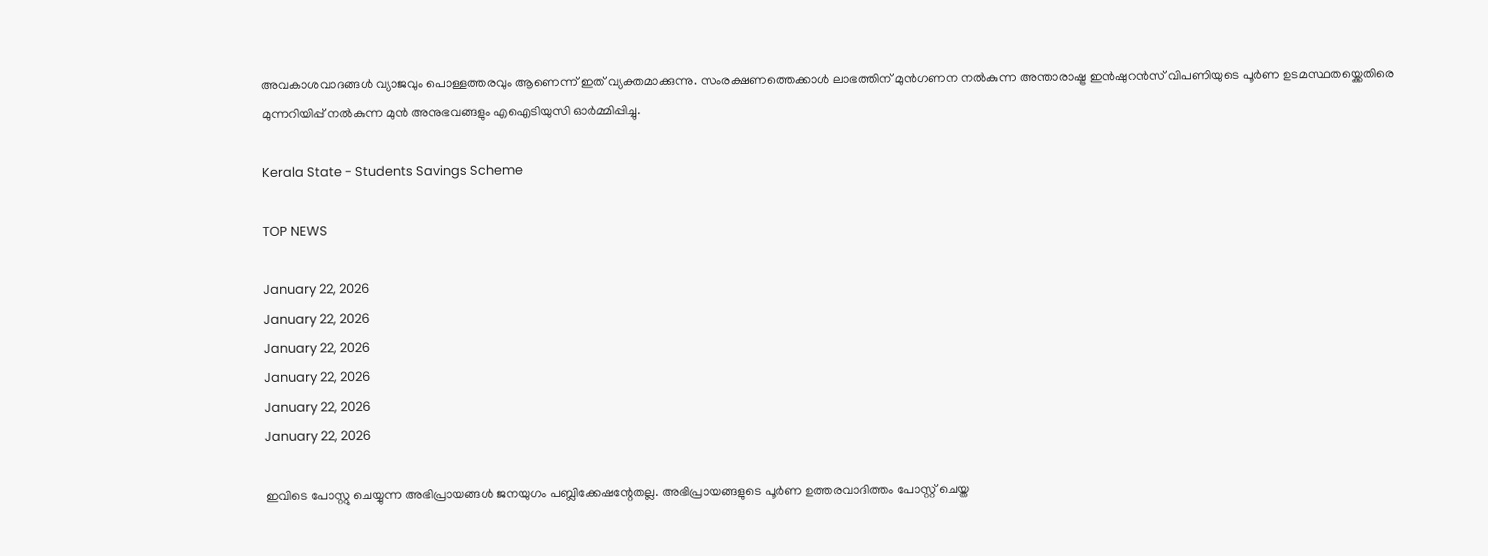അവകാശവാദങ്ങള്‍ വ്യാജവും പൊള്ളത്തരവും ആണെന്ന് ഇത് വ്യക്തമാക്കുന്നു. സംരക്ഷണത്തെക്കാള്‍ ലാഭത്തിന് മുന്‍ഗണന നല്‍കുന്ന അന്താരാഷ്ട്ര ഇന്‍ഷുറന്‍സ് വിപണിയുടെ പൂര്‍ണ ഉടമസ്ഥതയ്ക്കെതിരെ മുന്നറിയിപ്പ് നല്‍കുന്ന മുന്‍ അനുഭവങ്ങളും എഐടിയുസി ഓര്‍മ്മിപ്പിച്ചു.

Kerala State - Students Savings Scheme

TOP NEWS

January 22, 2026
January 22, 2026
January 22, 2026
January 22, 2026
January 22, 2026
January 22, 2026

ഇവിടെ പോസ്റ്റു ചെയ്യുന്ന അഭിപ്രായങ്ങള്‍ ജനയുഗം പബ്ലിക്കേഷന്റേതല്ല. അഭിപ്രായങ്ങളുടെ പൂര്‍ണ ഉത്തരവാദിത്തം പോസ്റ്റ് ചെയ്ത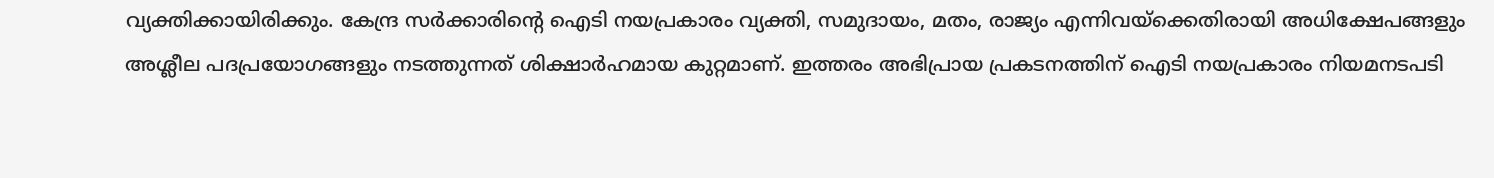വ്യക്തിക്കായിരിക്കും. കേന്ദ്ര സര്‍ക്കാരിന്റെ ഐടി നയപ്രകാരം വ്യക്തി, സമുദായം, മതം, രാജ്യം എന്നിവയ്‌ക്കെതിരായി അധിക്ഷേപങ്ങളും അശ്ലീല പദപ്രയോഗങ്ങളും നടത്തുന്നത് ശിക്ഷാര്‍ഹമായ കുറ്റമാണ്. ഇത്തരം അഭിപ്രായ പ്രകടനത്തിന് ഐടി നയപ്രകാരം നിയമനടപടി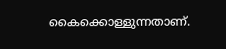കൈക്കൊള്ളുന്നതാണ്.